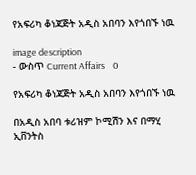የአፍሪካ ቆነጃጅት አዲስ አበባን እየጎበኙ ነዉ

image description
- ውስጥ Current Affairs    0

የአፍሪካ ቆነጃጅት አዲስ አበባን እየጎበኙ ነዉ

በአዲስ አበባ ቱሪዝም ኮሚሽን እና በማሂ ኢቨንትስ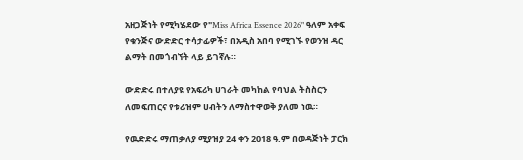አዘጋጅነት የሚካሄደው የ"Miss Africa Essence 2026" ዓለም አቀፍ የቁንጅና ውድድር ተሳታፊዎች፣ በአዲስ አበባ የሚገኙ የወንዝ ዳር ልማት በመጎብኘት ላይ ይገኛሉ።

ውድድሩ በተለያዩ የአፍሪካ ሀገራት መካከል የባህል ትስስርን ለመፍጠርና የቱሪዝም ሀብትን ለማስተዋወቅ ያለመ ነዉ።

የዉድድሩ ማጠቃለያ ሚያዝያ 24 ቀን 2018 ዓ.ም በወዳጅነት ፓርክ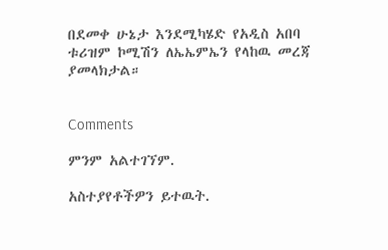በደመቀ ሁኔታ እንደሚካሄድ የአዲስ አበባ ቱሪዝም ኮሚሽን ለኤኤምኤን የላከዉ መረጃ ያመላክታል።


Comments

ምንም አልተገኘም.

አስተያየቶችዎን ይተዉት.